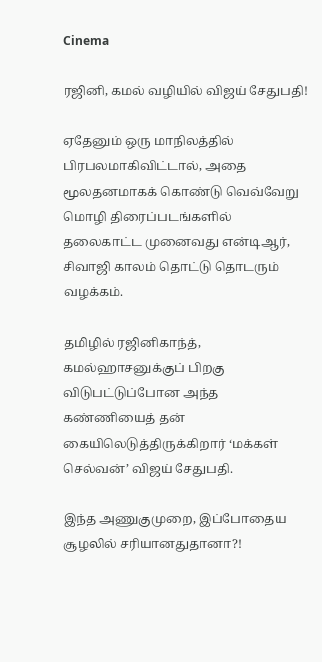Cinema

ரஜினி, கமல் வழியில் விஜய் சேதுபதி!

ஏதேனும் ஒரு மாநிலத்தில் பிரபலமாகிவிட்டால், அதை மூலதனமாகக் கொண்டு வெவ்வேறு மொழி திரைப்படங்களில் தலைகாட்ட முனைவது என்டிஆர், சிவாஜி காலம் தொட்டு தொடரும் வழக்கம்.

தமிழில் ரஜினிகாந்த், கமல்ஹாசனுக்குப் பிறகு விடுபட்டுப்போன அந்த கண்ணியைத் தன் கையிலெடுத்திருக்கிறார் ‘மக்கள் செல்வன்’ விஜய் சேதுபதி.

இந்த அணுகுமுறை, இப்போதைய சூழலில் சரியானதுதானா?!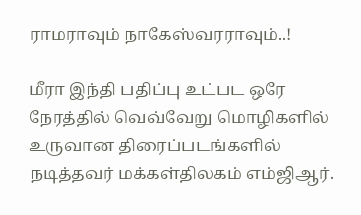ராமராவும் நாகேஸ்வரராவும்..!

மீரா இந்தி பதிப்பு உட்பட ஒரே நேரத்தில் வெவ்வேறு மொழிகளில் உருவான திரைப்படங்களில் நடித்தவர் மக்கள்திலகம் எம்ஜிஆர்.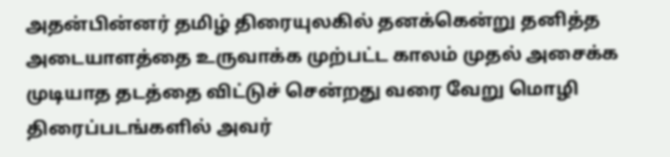அதன்பின்னர் தமிழ் திரையுலகில் தனக்கென்று தனித்த அடையாளத்தை உருவாக்க முற்பட்ட காலம் முதல் அசைக்க முடியாத தடத்தை விட்டுச் சென்றது வரை வேறு மொழி திரைப்படங்களில் அவர்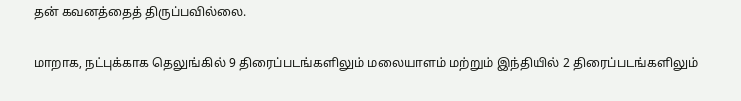தன் கவனத்தைத் திருப்பவில்லை.

மாறாக, நட்புக்காக தெலுங்கில் 9 திரைப்படங்களிலும் மலையாளம் மற்றும் இந்தியில் 2 திரைப்படங்களிலும்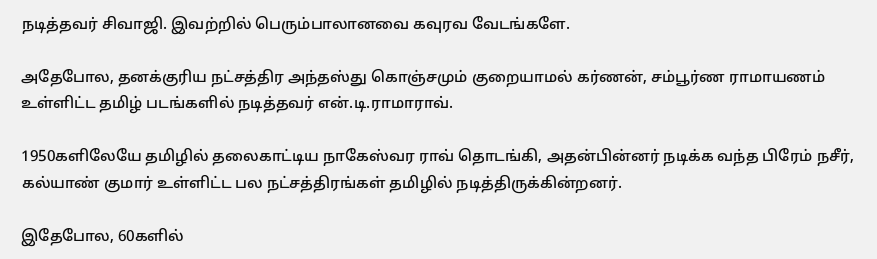நடித்தவர் சிவாஜி. இவற்றில் பெரும்பாலானவை கவுரவ வேடங்களே.

அதேபோல, தனக்குரிய நட்சத்திர அந்தஸ்து கொஞ்சமும் குறையாமல் கர்ணன், சம்பூர்ண ராமாயணம் உள்ளிட்ட தமிழ் படங்களில் நடித்தவர் என்.டி.ராமாராவ்.

1950களிலேயே தமிழில் தலைகாட்டிய நாகேஸ்வர ராவ் தொடங்கி, அதன்பின்னர் நடிக்க வந்த பிரேம் நசீர், கல்யாண் குமார் உள்ளிட்ட பல நட்சத்திரங்கள் தமிழில் நடித்திருக்கின்றனர்.

இதேபோல, 60களில்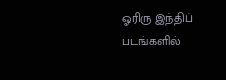ஓரிரு இந்திப் படங்களில்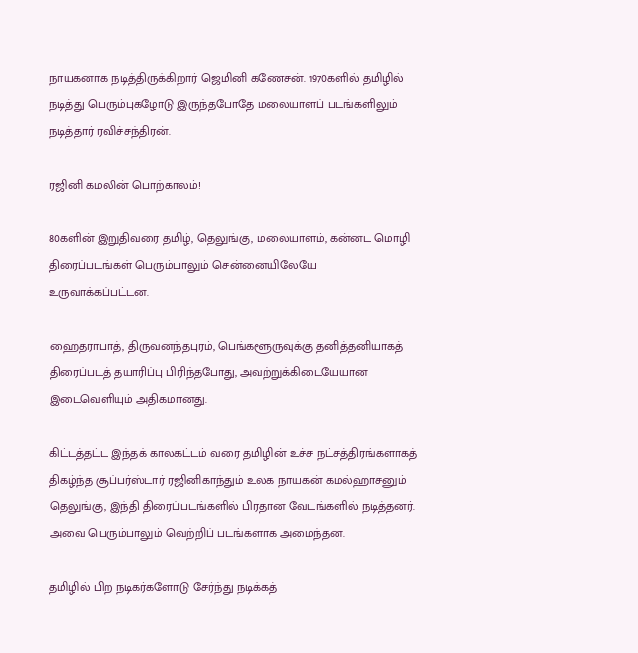நாயகனாக நடித்திருக்கிறார் ஜெமினி கணேசன். 1970களில் தமிழில் நடித்து பெரும்புகழோடு இருந்தபோதே மலையாளப் படங்களிலும் நடித்தார் ரவிச்சந்திரன்.

ரஜினி கமலின் பொற்காலம்!

80களின் இறுதிவரை தமிழ், தெலுங்கு, மலையாளம், கன்னட மொழி திரைப்படங்கள் பெரும்பாலும் சென்னையிலேயே உருவாக்கப்பட்டன.

ஹைதராபாத், திருவனந்தபுரம், பெங்களூருவுக்கு தனித்தனியாகத் திரைப்படத் தயாரிப்பு பிரிந்தபோது, அவற்றுக்கிடையேயான இடைவெளியும் அதிகமானது.

கிட்டத்தட்ட இந்தக் காலகட்டம் வரை தமிழின் உச்ச நட்சத்திரங்களாகத் திகழ்ந்த சூப்பர்ஸ்டார் ரஜினிகாந்தும் உலக நாயகன் கமல்ஹாசனும் தெலுங்கு, இந்தி திரைப்படங்களில் பிரதான வேடங்களில் நடித்தனர். அவை பெரும்பாலும் வெற்றிப் படங்களாக அமைந்தன.

தமிழில் பிற நடிகர்களோடு சேர்ந்து நடிக்கத்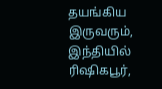தயங்கிய இருவரும், இந்தியில் ரிஷிகபூர்,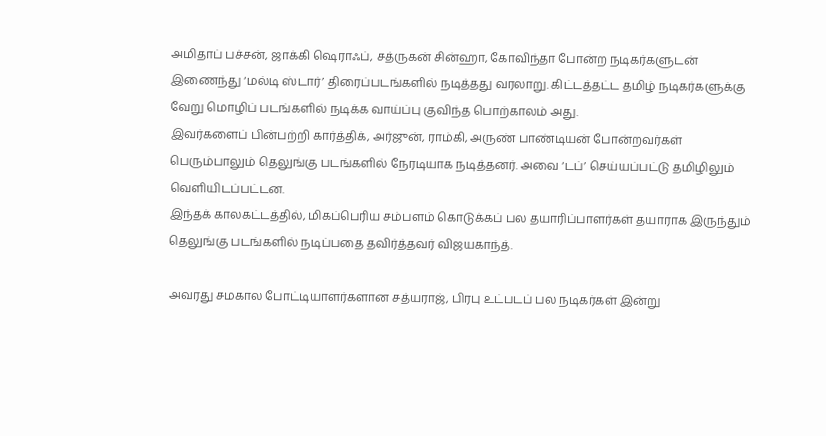அமிதாப் பச்சன், ஜாக்கி ஷெராஃப், சத்ருகன் சின்ஹா, கோவிந்தா போன்ற நடிகர்களுடன் இணைந்து ‘மல்டி ஸ்டார்’ திரைப்படங்களில் நடித்தது வரலாறு. கிட்டத்தட்ட தமிழ் நடிகர்களுக்கு வேறு மொழிப் படங்களில் நடிக்க வாய்ப்பு குவிந்த பொற்காலம் அது.
இவர்களைப் பின்பற்றி கார்த்திக், அர்ஜுன், ராம்கி, அருண் பாண்டியன் போன்றவர்கள் பெரும்பாலும் தெலுங்கு படங்களில் நேரடியாக நடித்தனர். அவை ‘டப்’ செய்யப்பட்டு தமிழிலும் வெளியிடப்பட்டன.
இந்தக் காலகட்டத்தில், மிகப்பெரிய சம்பளம் கொடுக்கப் பல தயாரிப்பாளர்கள் தயாராக இருந்தும் தெலுங்கு படங்களில் நடிப்பதை தவிர்த்தவர் விஜயகாந்த்.

அவரது சமகால போட்டியாளர்களான சத்யராஜ், பிரபு உட்படப் பல நடிகர்கள் இன்று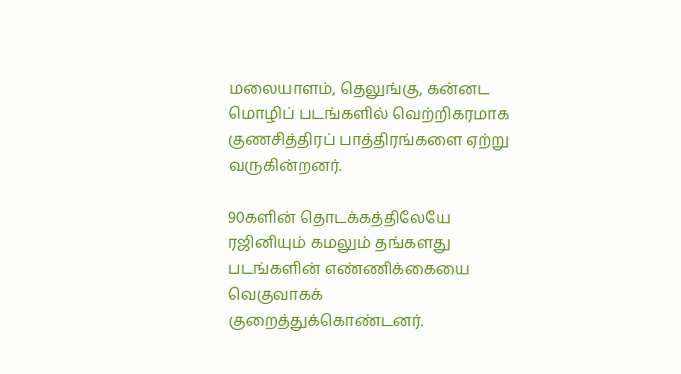மலையாளம், தெலுங்கு, கன்னட மொழிப் படங்களில் வெற்றிகரமாக குணசித்திரப் பாத்திரங்களை ஏற்று வருகின்றனர்.

90களின் தொடக்கத்திலேயே ரஜினியும் கமலும் தங்களது படங்களின் எண்ணிக்கையை வெகுவாகக் குறைத்துக்கொண்டனர்.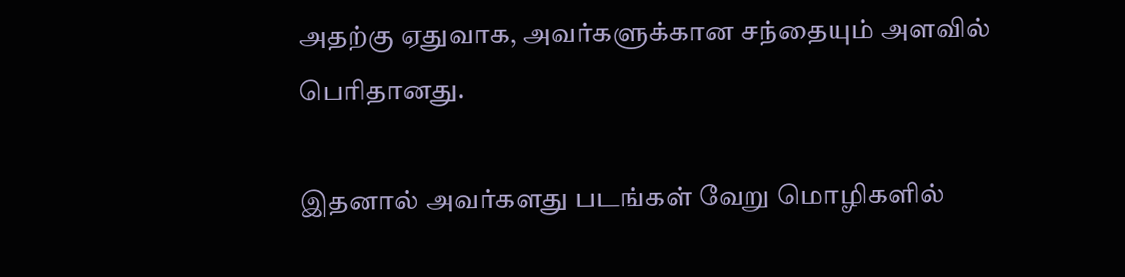அதற்கு ஏதுவாக, அவர்களுக்கான சந்தையும் அளவில் பெரிதானது.

இதனால் அவர்களது படங்கள் வேறு மொழிகளில்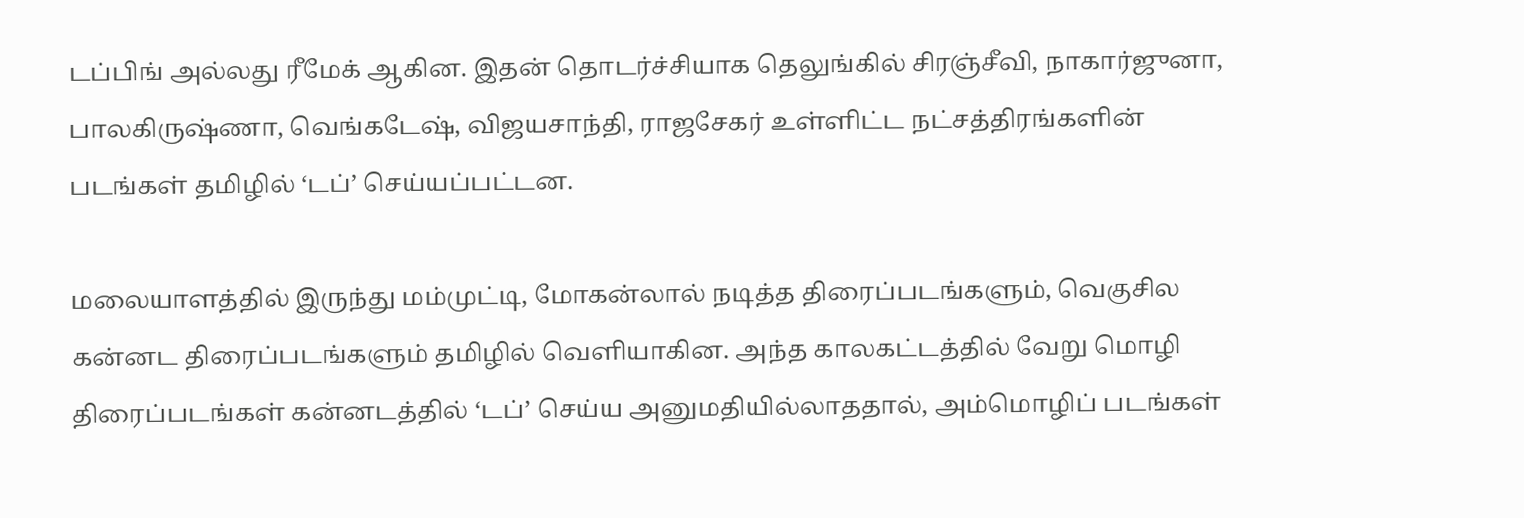டப்பிங் அல்லது ரீமேக் ஆகின. இதன் தொடர்ச்சியாக தெலுங்கில் சிரஞ்சீவி, நாகார்ஜுனா, பாலகிருஷ்ணா, வெங்கடேஷ், விஜயசாந்தி, ராஜசேகர் உள்ளிட்ட நட்சத்திரங்களின் படங்கள் தமிழில் ‘டப்’ செய்யப்பட்டன.

மலையாளத்தில் இருந்து மம்முட்டி, மோகன்லால் நடித்த திரைப்படங்களும், வெகுசில கன்னட திரைப்படங்களும் தமிழில் வெளியாகின. அந்த காலகட்டத்தில் வேறு மொழி திரைப்படங்கள் கன்னடத்தில் ‘டப்’ செய்ய அனுமதியில்லாததால், அம்மொழிப் படங்கள்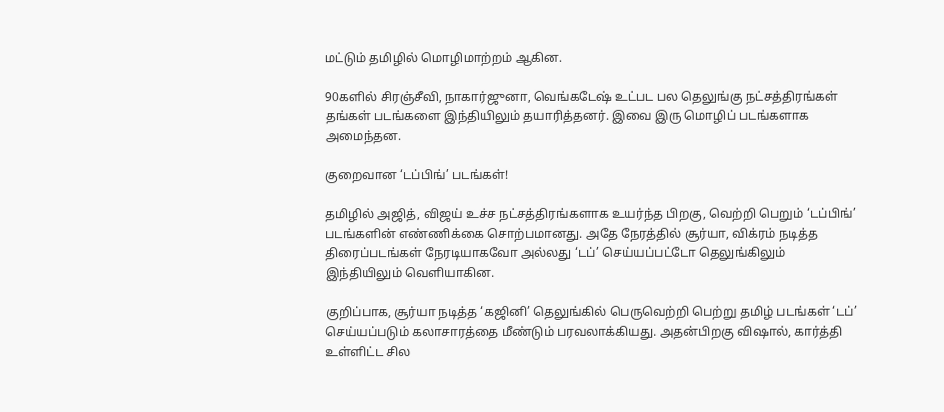மட்டும் தமிழில் மொழிமாற்றம் ஆகின.

90களில் சிரஞ்சீவி, நாகார்ஜுனா, வெங்கடேஷ் உட்பட பல தெலுங்கு நட்சத்திரங்கள் தங்கள் படங்களை இந்தியிலும் தயாரித்தனர். இவை இரு மொழிப் படங்களாக அமைந்தன.

குறைவான ‘டப்பிங்’ படங்கள்!

தமிழில் அஜித், விஜய் உச்ச நட்சத்திரங்களாக உயர்ந்த பிறகு, வெற்றி பெறும் ‘டப்பிங்’ படங்களின் எண்ணிக்கை சொற்பமானது. அதே நேரத்தில் சூர்யா, விக்ரம் நடித்த திரைப்படங்கள் நேரடியாகவோ அல்லது ‘டப்’ செய்யப்பட்டோ தெலுங்கிலும் இந்தியிலும் வெளியாகின.

குறிப்பாக, சூர்யா நடித்த ‘கஜினி’ தெலுங்கில் பெருவெற்றி பெற்று தமிழ் படங்கள் ‘டப்’ செய்யப்படும் கலாசாரத்தை மீண்டும் பரவலாக்கியது. அதன்பிறகு விஷால், கார்த்தி உள்ளிட்ட சில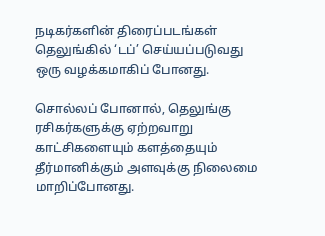நடிகர்களின் திரைப்படங்கள் தெலுங்கில் ‘டப்’ செய்யப்படுவது ஒரு வழக்கமாகிப் போனது.

சொல்லப் போனால், தெலுங்கு ரசிகர்களுக்கு ஏற்றவாறு காட்சிகளையும் களத்தையும் தீர்மானிக்கும் அளவுக்கு நிலைமை மாறிப்போனது.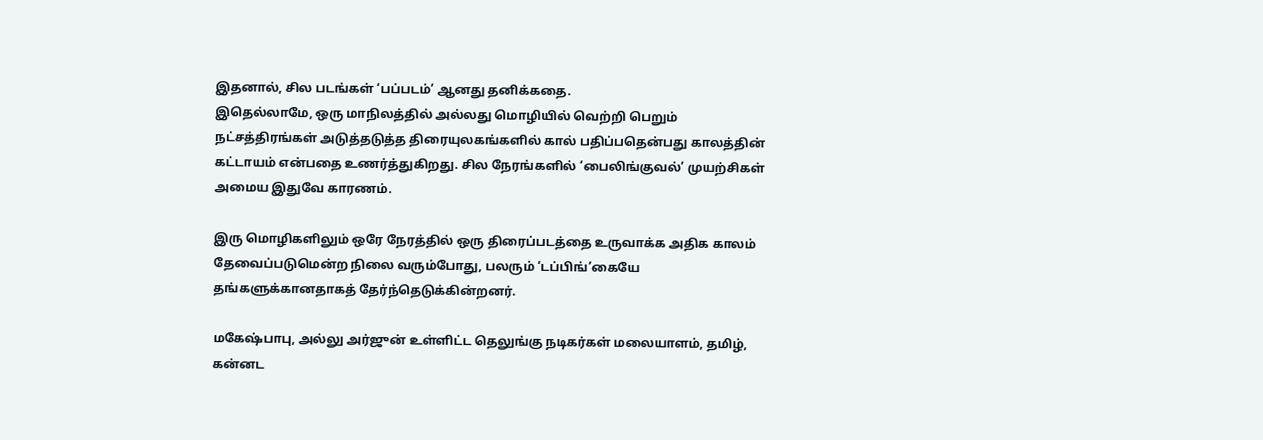இதனால், சில படங்கள் ‘பப்படம்’ ஆனது தனிக்கதை.
இதெல்லாமே, ஒரு மாநிலத்தில் அல்லது மொழியில் வெற்றி பெறும் நட்சத்திரங்கள் அடுத்தடுத்த திரையுலகங்களில் கால் பதிப்பதென்பது காலத்தின் கட்டாயம் என்பதை உணர்த்துகிறது. சில நேரங்களில் ‘பைலிங்குவல்’ முயற்சிகள் அமைய இதுவே காரணம்.

இரு மொழிகளிலும் ஒரே நேரத்தில் ஒரு திரைப்படத்தை உருவாக்க அதிக காலம் தேவைப்படுமென்ற நிலை வரும்போது, பலரும் ‘டப்பிங்’கையே தங்களுக்கானதாகத் தேர்ந்தெடுக்கின்றனர்.

மகேஷ்பாபு, அல்லு அர்ஜுன் உள்ளிட்ட தெலுங்கு நடிகர்கள் மலையாளம், தமிழ், கன்னட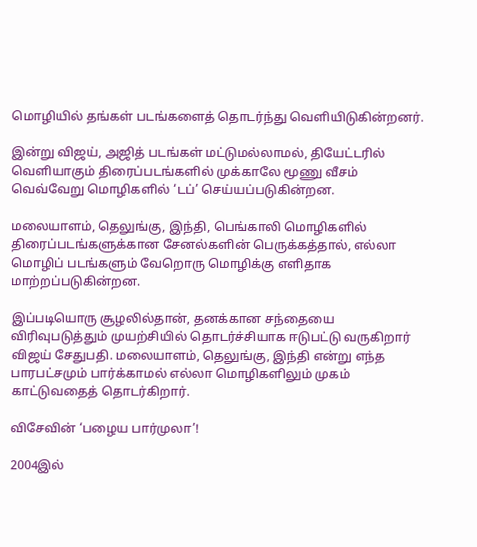மொழியில் தங்கள் படங்களைத் தொடர்ந்து வெளியிடுகின்றனர்.

இன்று விஜய், அஜித் படங்கள் மட்டுமல்லாமல், தியேட்டரில் வெளியாகும் திரைப்படங்களில் முக்காலே மூணு வீசம் வெவ்வேறு மொழிகளில் ‘டப்’ செய்யப்படுகின்றன.

மலையாளம், தெலுங்கு, இந்தி, பெங்காலி மொழிகளில் திரைப்படங்களுக்கான சேனல்களின் பெருக்கத்தால், எல்லா மொழிப் படங்களும் வேறொரு மொழிக்கு எளிதாக மாற்றப்படுகின்றன.

இப்படியொரு சூழலில்தான், தனக்கான சந்தையை விரிவுபடுத்தும் முயற்சியில் தொடர்ச்சியாக ஈடுபட்டு வருகிறார் விஜய் சேதுபதி. மலையாளம், தெலுங்கு, இந்தி என்று எந்த பாரபட்சமும் பார்க்காமல் எல்லா மொழிகளிலும் முகம் காட்டுவதைத் தொடர்கிறார்.

விசேவின் ‘பழைய பார்முலா’!

2004இல்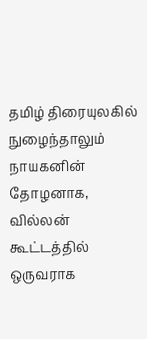தமிழ் திரையுலகில் நுழைந்தாலும் நாயகனின் தோழனாக, வில்லன் கூட்டத்தில் ஒருவராக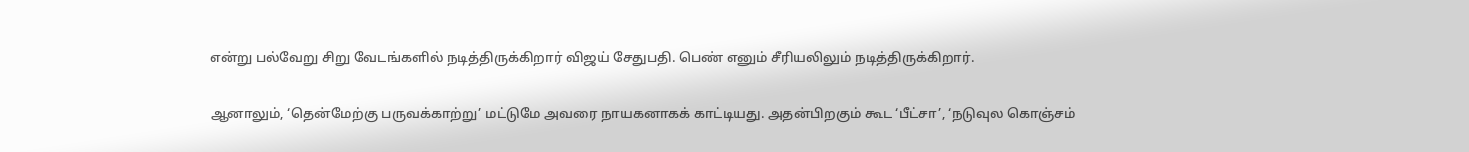என்று பல்வேறு சிறு வேடங்களில் நடித்திருக்கிறார் விஜய் சேதுபதி. பெண் எனும் சீரியலிலும் நடித்திருக்கிறார்.

ஆனாலும், ‘தென்மேற்கு பருவக்காற்று’ மட்டுமே அவரை நாயகனாகக் காட்டியது. அதன்பிறகும் கூட ‘பீட்சா’, ‘நடுவுல கொஞ்சம்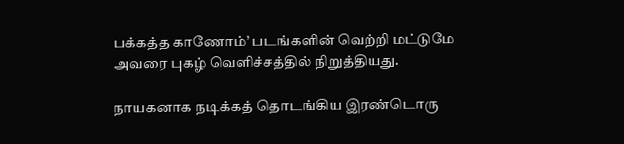பக்கத்த காணோம்’ படங்களின் வெற்றி மட்டுமே அவரை புகழ் வெளிச்சத்தில் நிறுத்தியது.

நாயகனாக நடிக்கத் தொடங்கிய இரண்டொரு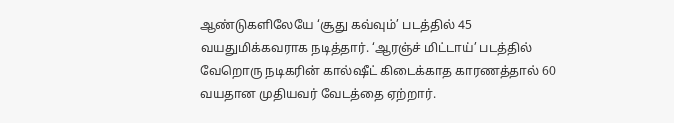ஆண்டுகளிலேயே ‘சூது கவ்வும்’ படத்தில் 45 வயதுமிக்கவராக நடித்தார். ‘ஆரஞ்ச் மிட்டாய்’ படத்தில் வேறொரு நடிகரின் கால்ஷீட் கிடைக்காத காரணத்தால் 60 வயதான முதியவர் வேடத்தை ஏற்றார்.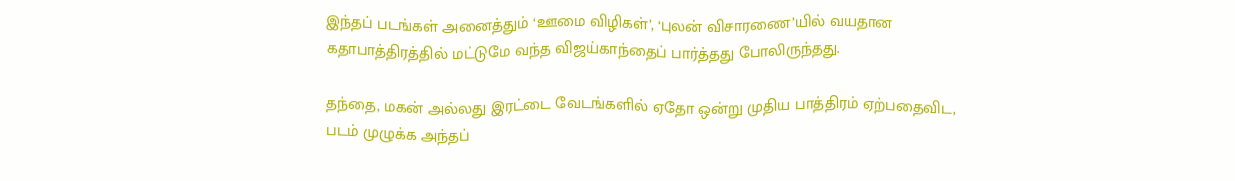இந்தப் படங்கள் அனைத்தும் ‘ஊமை விழிகள்’, ‘புலன் விசாரணை’யில் வயதான கதாபாத்திரத்தில் மட்டுமே வந்த விஜய்காந்தைப் பார்த்தது போலிருந்தது.

தந்தை, மகன் அல்லது இரட்டை வேடங்களில் ஏதோ ஒன்று முதிய பாத்திரம் ஏற்பதைவிட, படம் முழுக்க அந்தப்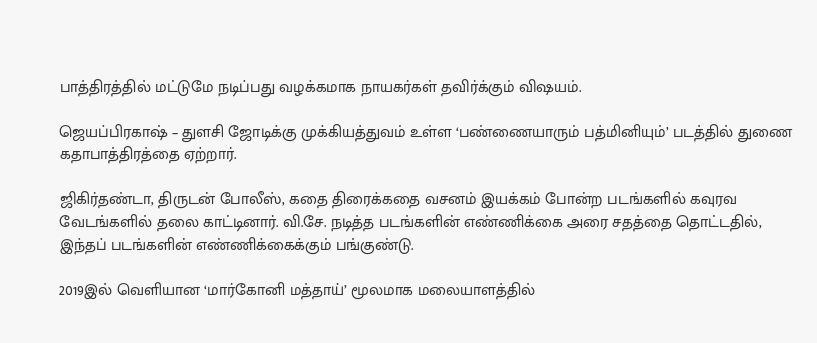பாத்திரத்தில் மட்டுமே நடிப்பது வழக்கமாக நாயகர்கள் தவிர்க்கும் விஷயம்.

ஜெயப்பிரகாஷ் – துளசி ஜோடிக்கு முக்கியத்துவம் உள்ள ‘பண்ணையாரும் பத்மினியும்’ படத்தில் துணை கதாபாத்திரத்தை ஏற்றார்.

ஜிகிர்தண்டா, திருடன் போலீஸ், கதை திரைக்கதை வசனம் இயக்கம் போன்ற படங்களில் கவுரவ வேடங்களில் தலை காட்டினார். வி.சே. நடித்த படங்களின் எண்ணிக்கை அரை சதத்தை தொட்டதில், இந்தப் படங்களின் எண்ணிக்கைக்கும் பங்குண்டு.

2019இல் வெளியான ‘மார்கோனி மத்தாய்’ மூலமாக மலையாளத்தில்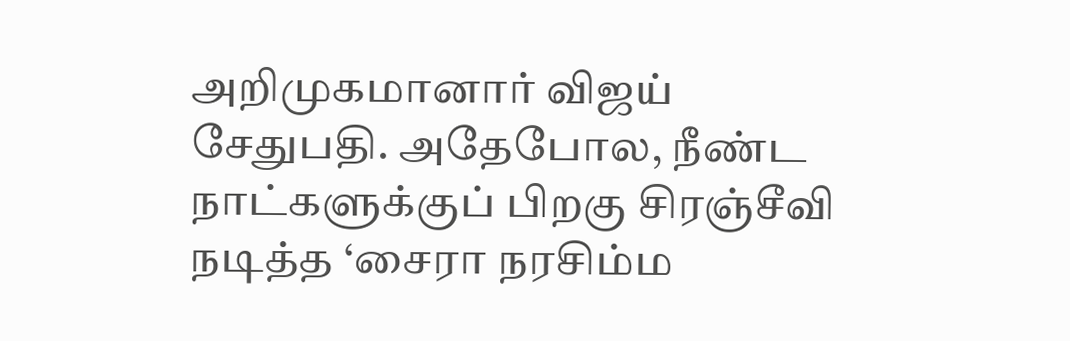அறிமுகமானார் விஜய் சேதுபதி. அதேபோல, நீண்ட நாட்களுக்குப் பிறகு சிரஞ்சீவி நடித்த ‘சைரா நரசிம்ம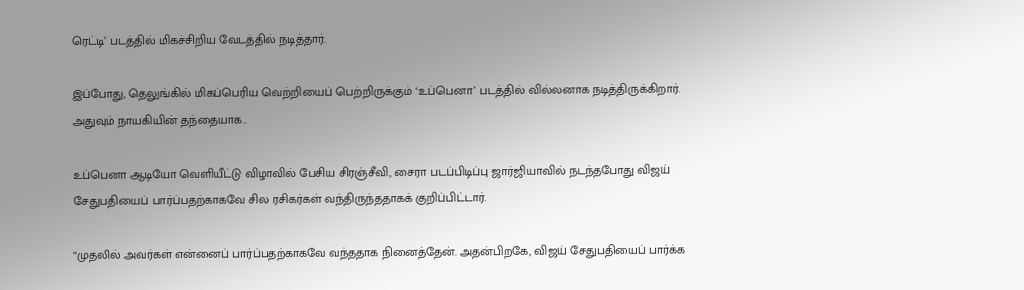ரெட்டி’ படத்தில் மிகச்சிறிய வேடத்தில் நடித்தார்.

இப்போது, தெலுங்கில் மிகப்பெரிய வெற்றியைப் பெற்றிருக்கும் ‘உப்பெனா’ படத்தில் வில்லனாக நடித்திருக்கிறார். அதுவும் நாயகியின் தந்தையாக..

உப்பெனா ஆடியோ வெளியீட்டு விழாவில் பேசிய சிரஞ்சீவி, சைரா படப்பிடிப்பு ஜார்ஜியாவில் நடந்தபோது விஜய் சேதுபதியைப் பார்ப்பதற்காகவே சில ரசிகர்கள் வந்திருந்ததாகக் குறிப்பிட்டார்.

“முதலில் அவர்கள் என்னைப் பார்ப்பதற்காகவே வந்ததாக நினைத்தேன். அதன்பிறகே, விஜய் சேதுபதியைப் பார்க்க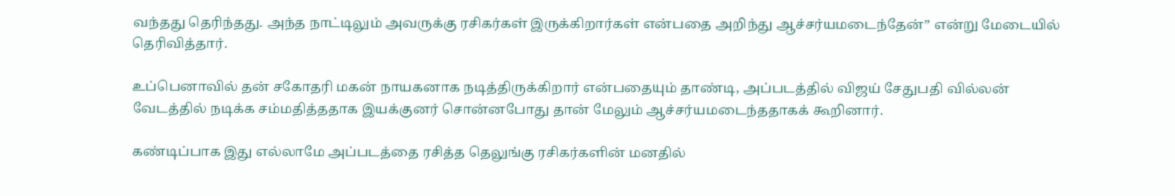வந்தது தெரிந்தது. அந்த நாட்டிலும் அவருக்கு ரசிகர்கள் இருக்கிறார்கள் என்பதை அறிந்து ஆச்சர்யமடைந்தேன்” என்று மேடையில் தெரிவித்தார்.

உப்பெனாவில் தன் சகோதரி மகன் நாயகனாக நடித்திருக்கிறார் என்பதையும் தாண்டி, அப்படத்தில் விஜய் சேதுபதி வில்லன் வேடத்தில் நடிக்க சம்மதித்ததாக இயக்குனர் சொன்னபோது தான் மேலும் ஆச்சர்யமடைந்ததாகக் கூறினார்.

கண்டிப்பாக இது எல்லாமே அப்படத்தை ரசித்த தெலுங்கு ரசிகர்களின் மனதில்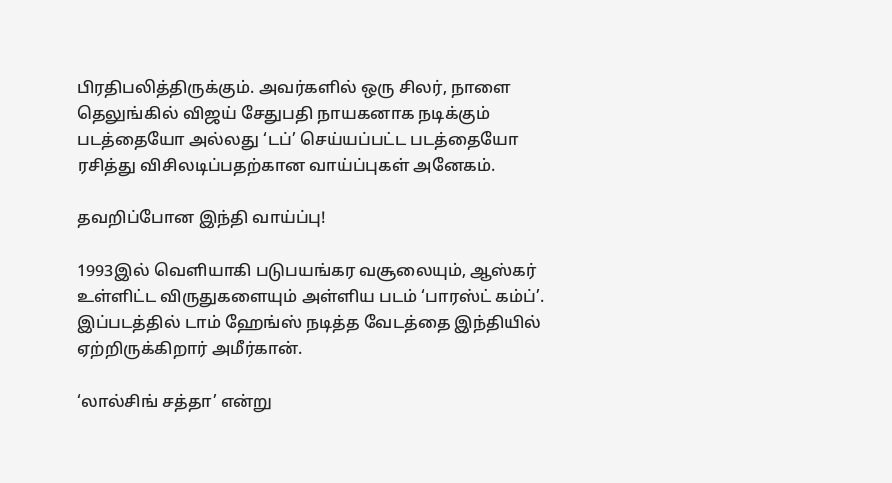பிரதிபலித்திருக்கும். அவர்களில் ஒரு சிலர், நாளை தெலுங்கில் விஜய் சேதுபதி நாயகனாக நடிக்கும் படத்தையோ அல்லது ‘டப்’ செய்யப்பட்ட படத்தையோ ரசித்து விசிலடிப்பதற்கான வாய்ப்புகள் அனேகம்.

தவறிப்போன இந்தி வாய்ப்பு!

1993இல் வெளியாகி படுபயங்கர வசூலையும், ஆஸ்கர் உள்ளிட்ட விருதுகளையும் அள்ளிய படம் ‘பாரஸ்ட் கம்ப்’. இப்படத்தில் டாம் ஹேங்ஸ் நடித்த வேடத்தை இந்தியில் ஏற்றிருக்கிறார் அமீர்கான்.

‘லால்சிங் சத்தா’ என்று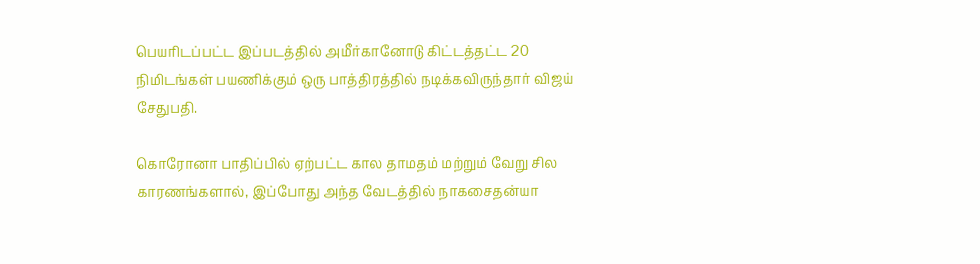பெயரிடப்பட்ட இப்படத்தில் அமீர்கானோடு கிட்டத்தட்ட 20 நிமிடங்கள் பயணிக்கும் ஒரு பாத்திரத்தில் நடிக்கவிருந்தார் விஜய் சேதுபதி.

கொரோனா பாதிப்பில் ஏற்பட்ட கால தாமதம் மற்றும் வேறு சில காரணங்களால், இப்போது அந்த வேடத்தில் நாகசைதன்யா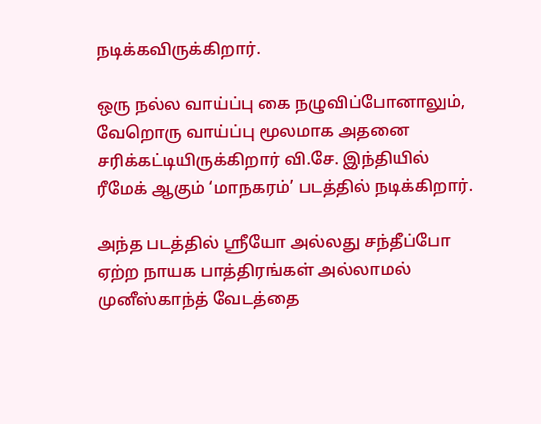நடிக்கவிருக்கிறார்.

ஒரு நல்ல வாய்ப்பு கை நழுவிப்போனாலும், வேறொரு வாய்ப்பு மூலமாக அதனை சரிக்கட்டியிருக்கிறார் வி.சே. இந்தியில் ரீமேக் ஆகும் ‘மாநகரம்’ படத்தில் நடிக்கிறார்.

அந்த படத்தில் ஸ்ரீயோ அல்லது சந்தீப்போ ஏற்ற நாயக பாத்திரங்கள் அல்லாமல் முனீஸ்காந்த் வேடத்தை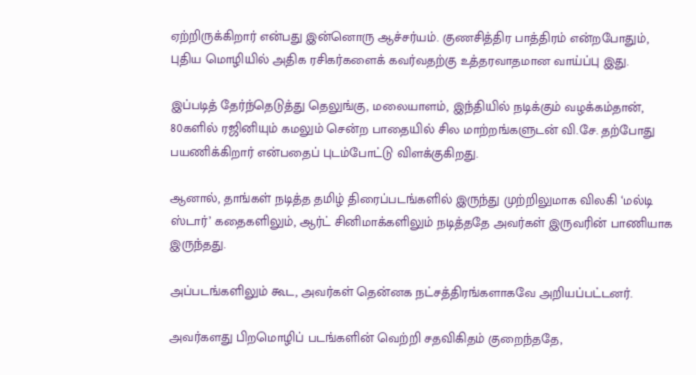ஏற்றிருக்கிறார் என்பது இன்னொரு ஆச்சர்யம். குணசித்திர பாத்திரம் என்றபோதும், புதிய மொழியில் அதிக ரசிகர்களைக் கவர்வதற்கு உத்தரவாதமான வாய்ப்பு இது.

இப்படித் தேர்ந்தெடுத்து தெலுங்கு, மலையாளம், இந்தியில் நடிக்கும் வழக்கம்தான், 80களில் ரஜினியும் கமலும் சென்ற பாதையில் சில மாற்றங்களுடன் வி.சே. தற்போது பயணிக்கிறார் என்பதைப் புடம்போட்டு விளக்குகிறது.

ஆனால், தாங்கள் நடித்த தமிழ் திரைப்படங்களில் இருந்து முற்றிலுமாக விலகி ‘மல்டி ஸ்டார்’ கதைகளிலும், ஆர்ட் சினிமாக்களிலும் நடித்ததே அவர்கள் இருவரின் பாணியாக இருந்தது.

அப்படங்களிலும் கூட, அவர்கள் தென்னக நட்சத்திரங்களாகவே அறியப்பட்டனர்.

அவர்களது பிறமொழிப் படங்களின் வெற்றி சதவிகிதம் குறைந்ததே,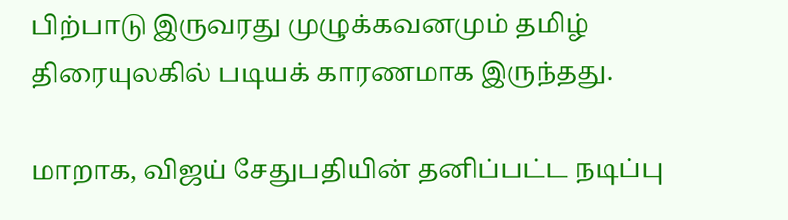பிற்பாடு இருவரது முழுக்கவனமும் தமிழ் திரையுலகில் படியக் காரணமாக இருந்தது.

மாறாக, விஜய் சேதுபதியின் தனிப்பட்ட நடிப்பு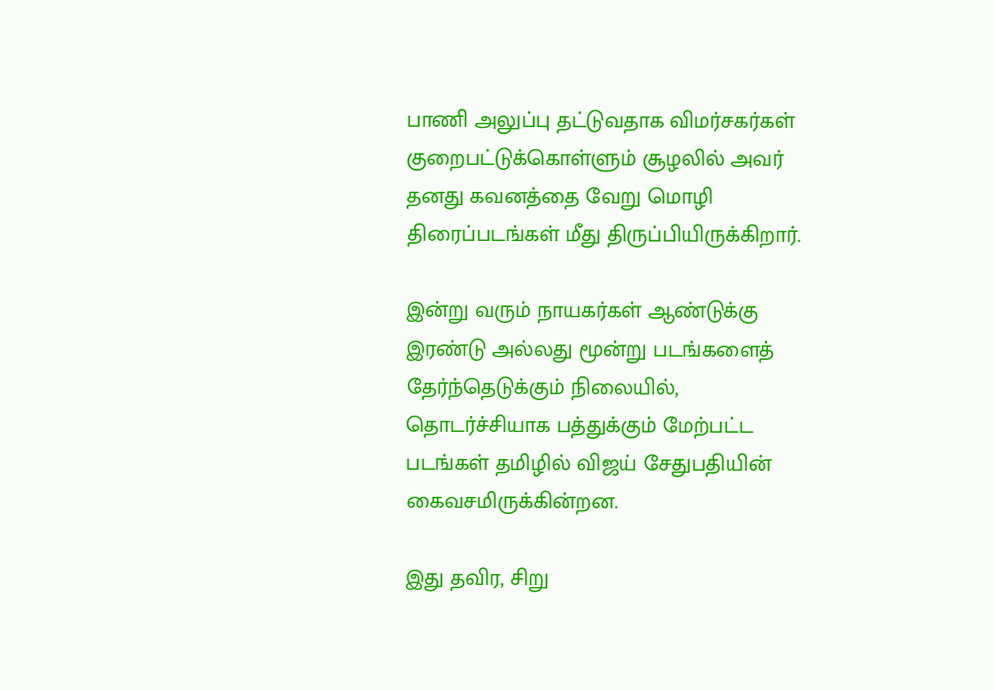பாணி அலுப்பு தட்டுவதாக விமர்சகர்கள் குறைபட்டுக்கொள்ளும் சூழலில் அவர் தனது கவனத்தை வேறு மொழி திரைப்படங்கள் மீது திருப்பியிருக்கிறார்.

இன்று வரும் நாயகர்கள் ஆண்டுக்கு இரண்டு அல்லது மூன்று படங்களைத் தேர்ந்தெடுக்கும் நிலையில், தொடர்ச்சியாக பத்துக்கும் மேற்பட்ட படங்கள் தமிழில் விஜய் சேதுபதியின் கைவசமிருக்கின்றன.

இது தவிர, சிறு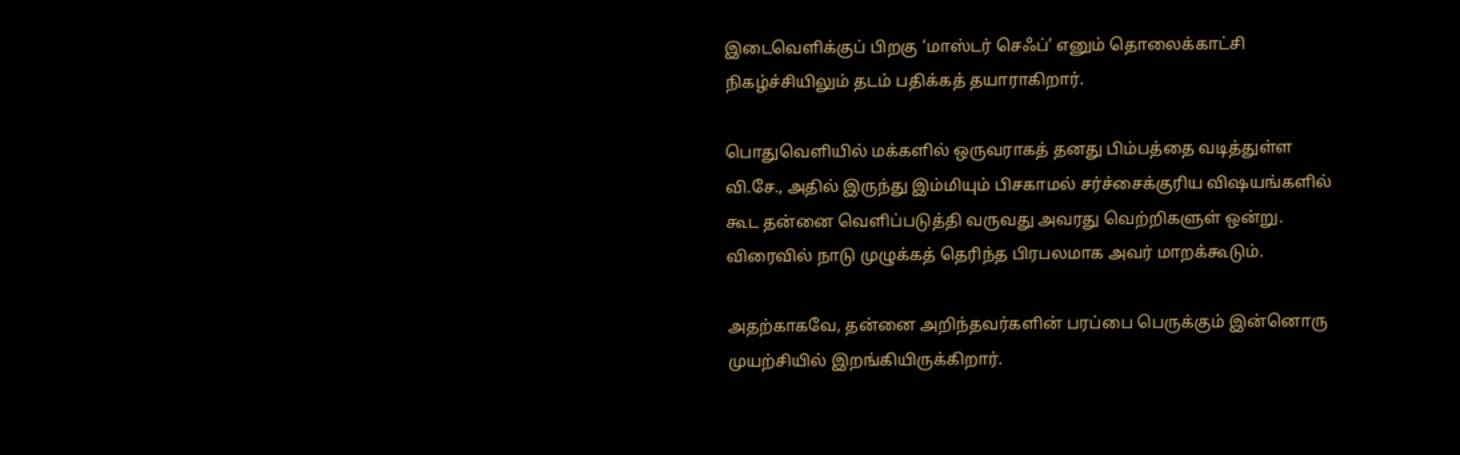இடைவெளிக்குப் பிறகு ‘மாஸ்டர் செஃப்’ எனும் தொலைக்காட்சி நிகழ்ச்சியிலும் தடம் பதிக்கத் தயாராகிறார்.

பொதுவெளியில் மக்களில் ஒருவராகத் தனது பிம்பத்தை வடித்துள்ள வி.சே., அதில் இருந்து இம்மியும் பிசகாமல் சர்ச்சைக்குரிய விஷயங்களில் கூட தன்னை வெளிப்படுத்தி வருவது அவரது வெற்றிகளுள் ஒன்று. விரைவில் நாடு முழுக்கத் தெரிந்த பிரபலமாக அவர் மாறக்கூடும்.

அதற்காகவே, தன்னை அறிந்தவர்களின் பரப்பை பெருக்கும் இன்னொரு முயற்சியில் இறங்கியிருக்கிறார்.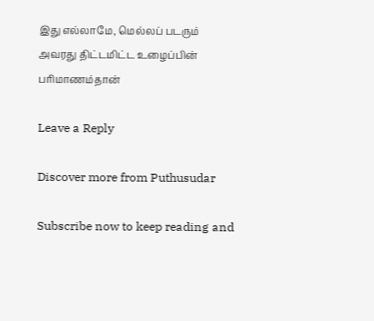இது எல்லாமே, மெல்லப் படரும் அவரது திட்டமிட்ட உழைப்பின் பரிமாணம்தான்

Leave a Reply

Discover more from Puthusudar

Subscribe now to keep reading and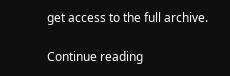get access to the full archive.

Continue reading